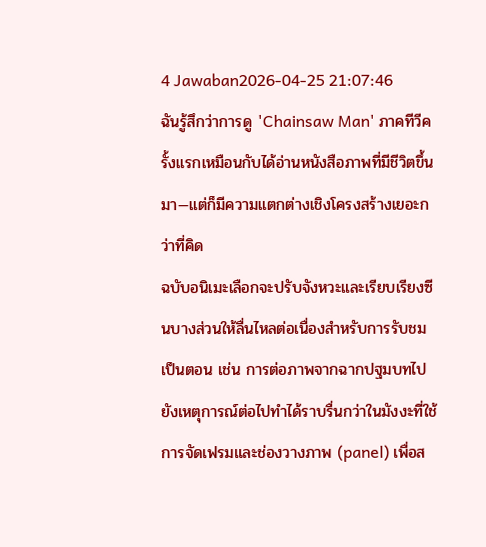4 Jawaban2026-04-25 21:07:46
ฉันรู้สึกว่าการดู 'Chainsaw Man' ภาคทีวีครั้งแรกเหมือนกับได้อ่านหนังสือภาพที่มีชีวิตขึ้นมา—แต่ก็มีความแตกต่างเชิงโครงสร้างเยอะกว่าที่คิด
ฉบับอนิเมะเลือกจะปรับจังหวะและเรียบเรียงซีนบางส่วนให้ลื่นไหลต่อเนื่องสำหรับการรับชมเป็นตอน เช่น การต่อภาพจากฉากปฐมบทไปยังเหตุการณ์ต่อไปทำได้ราบรื่นกว่าในมังงะที่ใช้การจัดเฟรมและช่องวางภาพ (panel) เพื่อส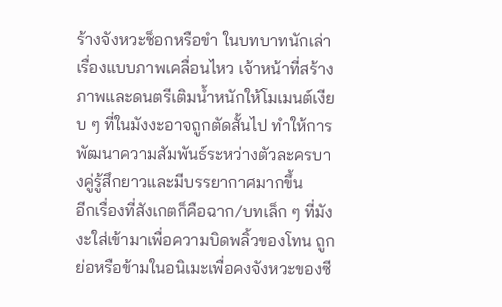ร้างจังหวะช็อกหรือขำ ในบทบาทนักเล่าเรื่องแบบภาพเคลื่อนไหว เจ้าหน้าที่สร้างภาพและดนตรีเติมน้ำหนักให้โมเมนต์เงียบ ๆ ที่ในมังงะอาจถูกตัดสั้นไป ทำให้การพัฒนาความสัมพันธ์ระหว่างตัวละครบางคู่รู้สึกยาวและมีบรรยากาศมากขึ้น
อีกเรื่องที่สังเกตก็คือฉาก/บทเล็ก ๆ ที่มังงะใส่เข้ามาเพื่อความบิดพลิ้วของโทน ถูกย่อหรือข้ามในอนิเมะเพื่อคงจังหวะของซี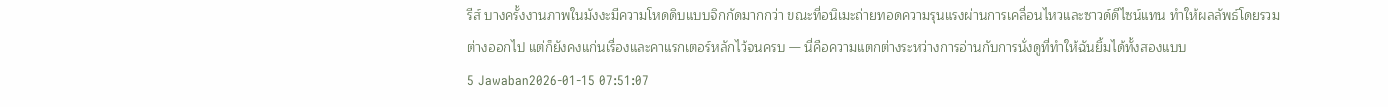รีส์ บางครั้งงานภาพในมังงะมีความโหดดิบแบบจิกกัดมากกว่า ขณะที่อนิเมะถ่ายทอดความรุนแรงผ่านการเคลื่อนไหวและซาวด์ดีไซน์แทน ทำให้ผลลัพธ์โดยรวมต่างออกไป แต่ก็ยังคงแก่นเรื่องและคาแรกเตอร์หลักไว้จนครบ — นี่คือความแตกต่างระหว่างการอ่านกับการนั่งดูที่ทำให้ฉันยิ้มได้ทั้งสองแบบ
5 Jawaban2026-01-15 07:51:07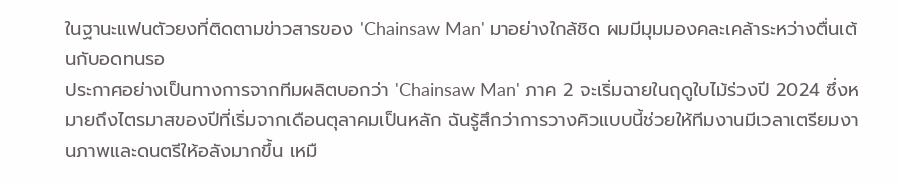ในฐานะแฟนตัวยงที่ติดตามข่าวสารของ 'Chainsaw Man' มาอย่างใกล้ชิด ผมมีมุมมองคละเคล้าระหว่างตื่นเต้นกับอดทนรอ
ประกาศอย่างเป็นทางการจากทีมผลิตบอกว่า 'Chainsaw Man' ภาค 2 จะเริ่มฉายในฤดูใบไม้ร่วงปี 2024 ซึ่งหมายถึงไตรมาสของปีที่เริ่มจากเดือนตุลาคมเป็นหลัก ฉันรู้สึกว่าการวางคิวแบบนี้ช่วยให้ทีมงานมีเวลาเตรียมงานภาพและดนตรีให้อลังมากขึ้น เหมื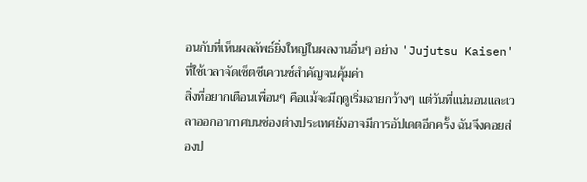อนกับที่เห็นผลลัพธ์ยิ่งใหญ่ในผลงานอื่นๆ อย่าง 'Jujutsu Kaisen' ที่ใช้เวลาจัดเซ็ตซีเควนซ์สำคัญจนคุ้มค่า
สิ่งที่อยากเตือนเพื่อนๆ คือแม้จะมีฤดูเริ่มฉายกว้างๆ แต่วันที่แน่นอนและเวลาออกอากาศบนช่องต่างประเทศยังอาจมีการอัปเดตอีกครั้ง ฉันจึงคอยส่องป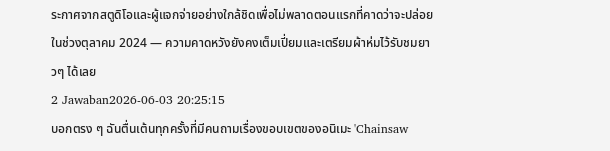ระกาศจากสตูดิโอและผู้แจกจ่ายอย่างใกล้ชิดเพื่อไม่พลาดตอนแรกที่คาดว่าจะปล่อยในช่วงตุลาคม 2024 — ความคาดหวังยังคงเต็มเปี่ยมและเตรียมผ้าห่มไว้รับชมยาวๆ ได้เลย
2 Jawaban2026-06-03 20:25:15
บอกตรง ๆ ฉันตื่นเต้นทุกครั้งที่มีคนถามเรื่องขอบเขตของอนิเมะ 'Chainsaw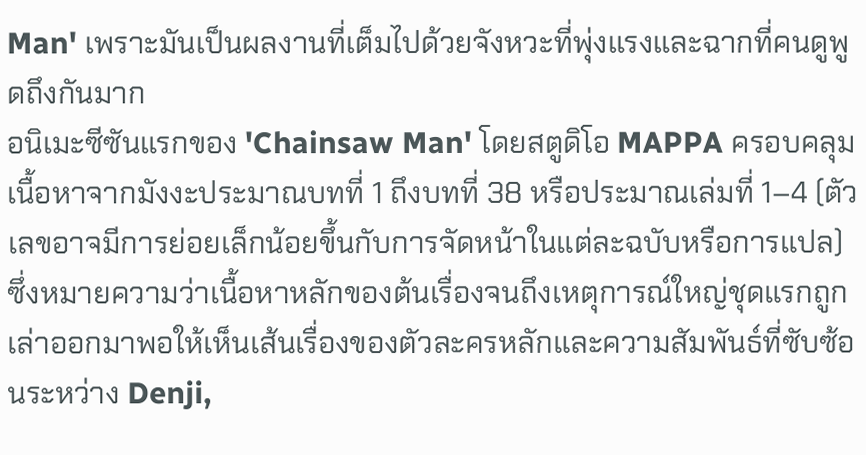Man' เพราะมันเป็นผลงานที่เต็มไปด้วยจังหวะที่พุ่งแรงและฉากที่คนดูพูดถึงกันมาก
อนิเมะซีซันแรกของ 'Chainsaw Man' โดยสตูดิโอ MAPPA ครอบคลุมเนื้อหาจากมังงะประมาณบทที่ 1 ถึงบทที่ 38 หรือประมาณเล่มที่ 1–4 (ตัวเลขอาจมีการย่อยเล็กน้อยขึ้นกับการจัดหน้าในแต่ละฉบับหรือการแปล) ซึ่งหมายความว่าเนื้อหาหลักของต้นเรื่องจนถึงเหตุการณ์ใหญ่ชุดแรกถูกเล่าออกมาพอให้เห็นเส้นเรื่องของตัวละครหลักและความสัมพันธ์ที่ซับซ้อนระหว่าง Denji,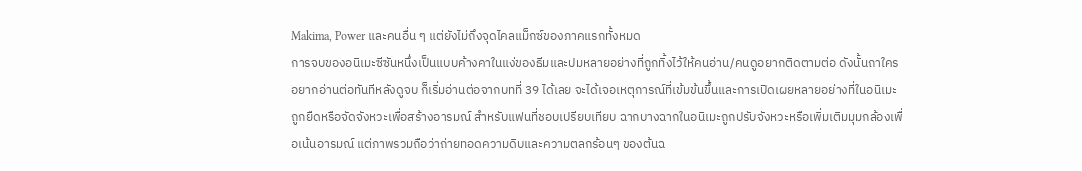Makima, Power และคนอื่น ๆ แต่ยังไม่ถึงจุดไคลแม็กซ์ของภาคแรกทั้งหมด
การจบของอนิเมะซีซันหนึ่งเป็นแบบค้างคาในแง่ของธีมและปมหลายอย่างที่ถูกทิ้งไว้ให้คนอ่าน/คนดูอยากติดตามต่อ ดังนั้นถาใครอยากอ่านต่อทันทีหลังดูจบ ก็เริ่มอ่านต่อจากบทที่ 39 ได้เลย จะได้เจอเหตุการณ์ที่เข้มข้นขึ้นและการเปิดเผยหลายอย่างที่ในอนิเมะถูกยืดหรือจัดจังหวะเพื่อสร้างอารมณ์ สำหรับแฟนที่ชอบเปรียบเทียบ ฉากบางฉากในอนิเมะถูกปรับจังหวะหรือเพิ่มเติมมุมกล้องเพื่อเน้นอารมณ์ แต่ภาพรวมถือว่าถ่ายทอดความดิบและความตลกร้อนๆ ของต้นฉ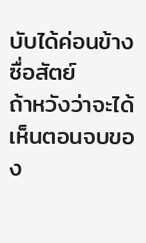บับได้ค่อนข้างซื่อสัตย์
ถ้าหวังว่าจะได้เห็นตอนจบของ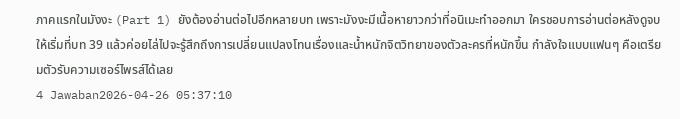ภาคแรกในมังงะ (Part 1) ยังต้องอ่านต่อไปอีกหลายบท เพราะมังงะมีเนื้อหายาวกว่าที่อนิเมะทำออกมา ใครชอบการอ่านต่อหลังดูจบ ให้เริ่มที่บท 39 แล้วค่อยไล่ไปจะรู้สึกถึงการเปลี่ยนแปลงโทนเรื่องและน้ำหนักจิตวิทยาของตัวละครที่หนักขึ้น กำลังใจแบบแฟนๆ คือเตรียมตัวรับความเซอร์ไพรส์ได้เลย
4 Jawaban2026-04-26 05:37:10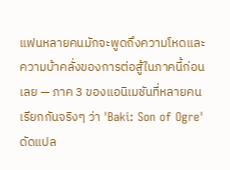แฟนหลายคนมักจะพูดถึงความโหดและความบ้าคลั่งของการต่อสู้ในภาคนี้ก่อนเลย — ภาค 3 ของแอนิเมชันที่หลายคนเรียกกันจริงๆ ว่า 'Baki: Son of Ogre' ดัดแปล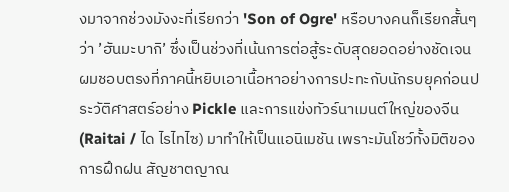งมาจากช่วงมังงะที่เรียกว่า 'Son of Ogre' หรือบางคนก็เรียกสั้นๆ ว่า ’ฮันมะบากิ’ ซึ่งเป็นช่วงที่เน้นการต่อสู้ระดับสุดยอดอย่างชัดเจน
ผมชอบตรงที่ภาคนี้หยิบเอาเนื้อหาอย่างการปะทะกับนักรบยุคก่อนประวัติศาสตร์อย่าง Pickle และการแข่งทัวร์นาเมนต์ใหญ่ของจีน (Raitai / ได ไรไทไซ) มาทำให้เป็นแอนิเมชัน เพราะมันโชว์ทั้งมิติของการฝึกฝน สัญชาตญาณ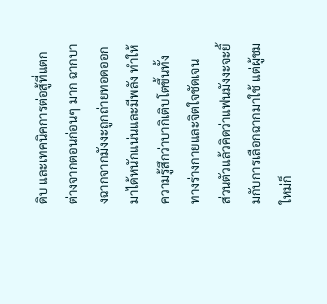ดิบ และเทคนิคการต่อสู้ที่แตกต่างจากตอนก่อนๆ มาก ฉากบางฉากจากมังงะถูกถ่ายทอดออกมาได้หนักแน่นและมีพลัง ทำให้ความรู้สึกว่าบากิเติบโตขึ้นทั้งทางร่างกายและจิตใจชัดเจน
ส่วนตัวแล้วคิดว่าแฟนมังงะจะยิ้มกับการเลือกฉากมาใช้ แต่ผู้ชมใหม่ก็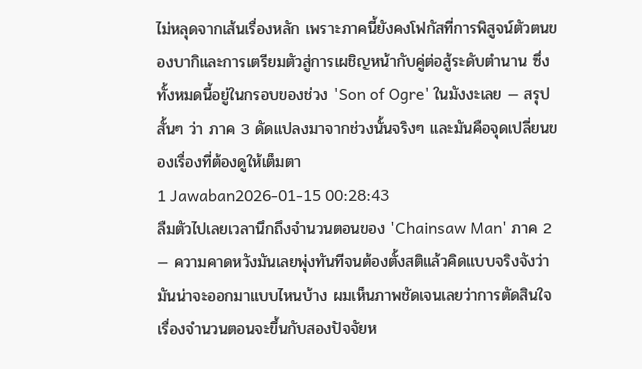ไม่หลุดจากเส้นเรื่องหลัก เพราะภาคนี้ยังคงโฟกัสที่การพิสูจน์ตัวตนของบากิและการเตรียมตัวสู่การเผชิญหน้ากับคู่ต่อสู้ระดับตำนาน ซึ่งทั้งหมดนี้อยู่ในกรอบของช่วง 'Son of Ogre' ในมังงะเลย — สรุปสั้นๆ ว่า ภาค 3 ดัดแปลงมาจากช่วงนั้นจริงๆ และมันคือจุดเปลี่ยนของเรื่องที่ต้องดูให้เต็มตา
1 Jawaban2026-01-15 00:28:43
ลืมตัวไปเลยเวลานึกถึงจำนวนตอนของ 'Chainsaw Man' ภาค 2 — ความคาดหวังมันเลยพุ่งทันทีจนต้องตั้งสติแล้วคิดแบบจริงจังว่ามันน่าจะออกมาแบบไหนบ้าง ผมเห็นภาพชัดเจนเลยว่าการตัดสินใจเรื่องจำนวนตอนจะขึ้นกับสองปัจจัยห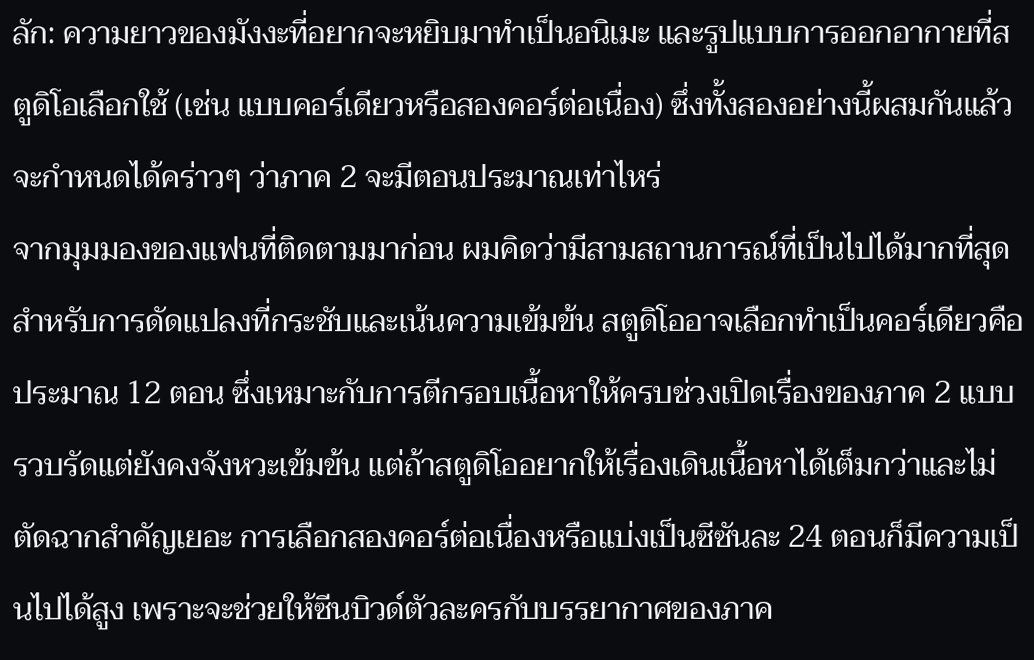ลัก: ความยาวของมังงะที่อยากจะหยิบมาทำเป็นอนิเมะ และรูปแบบการออกอากายที่สตูดิโอเลือกใช้ (เช่น แบบคอร์เดียวหรือสองคอร์ต่อเนื่อง) ซึ่งทั้งสองอย่างนี้ผสมกันแล้วจะกำหนดได้คร่าวๆ ว่าภาค 2 จะมีตอนประมาณเท่าไหร่
จากมุมมองของแฟนที่ติดตามมาก่อน ผมคิดว่ามีสามสถานการณ์ที่เป็นไปได้มากที่สุด สำหรับการดัดแปลงที่กระชับและเน้นความเข้มข้น สตูดิโออาจเลือกทำเป็นคอร์เดียวคือประมาณ 12 ตอน ซึ่งเหมาะกับการตีกรอบเนื้อหาให้ครบช่วงเปิดเรื่องของภาค 2 แบบรวบรัดแต่ยังคงจังหวะเข้มข้น แต่ถ้าสตูดิโออยากให้เรื่องเดินเนื้อหาได้เต็มกว่าและไม่ตัดฉากสำคัญเยอะ การเลือกสองคอร์ต่อเนื่องหรือแบ่งเป็นซีซันละ 24 ตอนก็มีความเป็นไปได้สูง เพราะจะช่วยให้ซีนบิวด์ตัวละครกับบรรยากาศของภาค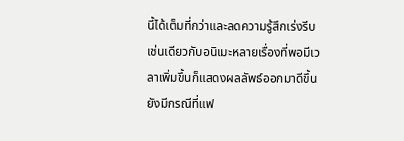นี้ได้เต็มที่กว่าและลดความรู้สึกเร่งรีบ เช่นเดียวกับอนิเมะหลายเรื่องที่พอมีเวลาเพิ่มขึ้นก็แสดงผลลัพธ์ออกมาดีขึ้น
ยังมีกรณีที่แฟ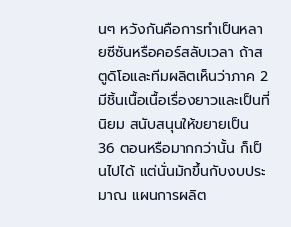นๆ หวังกันคือการทำเป็นหลายซีซันหรือคอร์สลับเวลา ถ้าสตูดิโอและทีมผลิตเห็นว่าภาค 2 มีชิ้นเนื้อเนื้อเรื่องยาวและเป็นที่นิยม สนับสนุนให้ขยายเป็น 36 ตอนหรือมากกว่านั้น ก็เป็นไปได้ แต่นั่นมักขึ้นกับงบประมาณ แผนการผลิต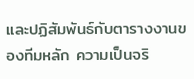และปฏิสัมพันธ์กับตารางงานของทีมหลัก ความเป็นจริ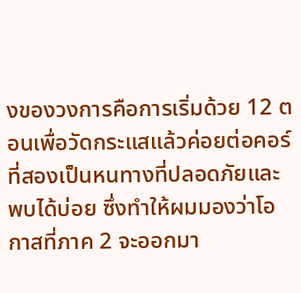งของวงการคือการเริ่มด้วย 12 ตอนเพื่อวัดกระแสแล้วค่อยต่อคอร์ที่สองเป็นหนทางที่ปลอดภัยและพบได้บ่อย ซึ่งทำให้ผมมองว่าโอกาสที่ภาค 2 จะออกมา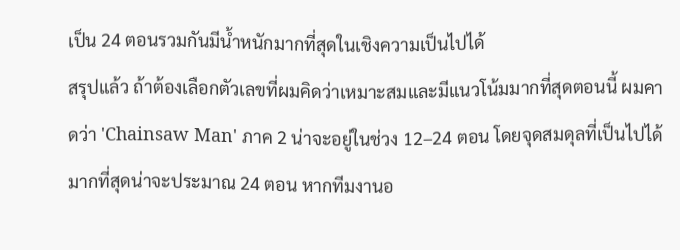เป็น 24 ตอนรวมกันมีน้ำหนักมากที่สุดในเชิงความเป็นไปได้
สรุปแล้ว ถ้าต้องเลือกตัวเลขที่ผมคิดว่าเหมาะสมและมีแนวโน้มมากที่สุดตอนนี้ ผมคาดว่า 'Chainsaw Man' ภาค 2 น่าจะอยู่ในช่วง 12–24 ตอน โดยจุดสมดุลที่เป็นไปได้มากที่สุดน่าจะประมาณ 24 ตอน หากทีมงานอ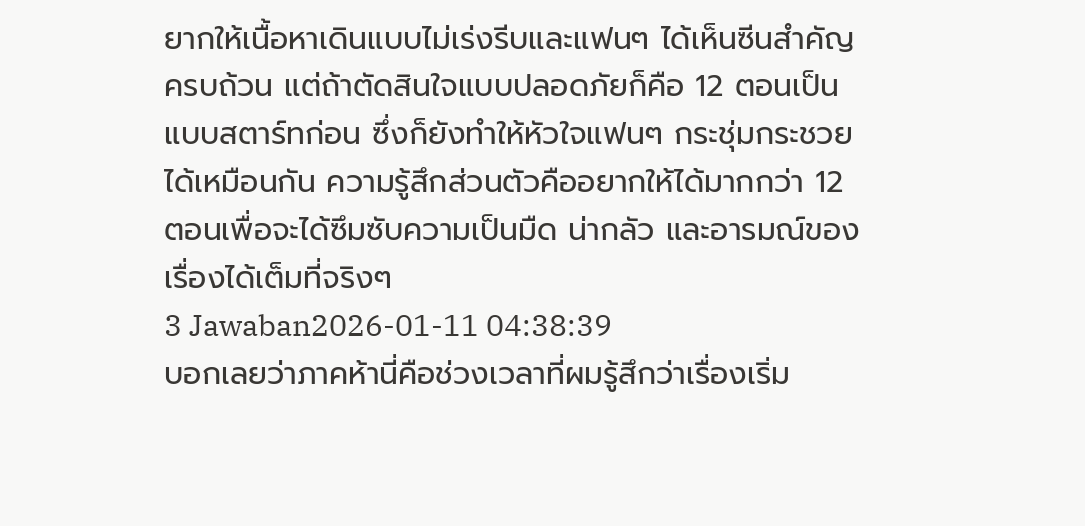ยากให้เนื้อหาเดินแบบไม่เร่งรีบและแฟนๆ ได้เห็นซีนสำคัญครบถ้วน แต่ถ้าตัดสินใจแบบปลอดภัยก็คือ 12 ตอนเป็นแบบสตาร์ทก่อน ซึ่งก็ยังทำให้หัวใจแฟนๆ กระชุ่มกระชวยได้เหมือนกัน ความรู้สึกส่วนตัวคืออยากให้ได้มากกว่า 12 ตอนเพื่อจะได้ซึมซับความเป็นมืด น่ากลัว และอารมณ์ของเรื่องได้เต็มที่จริงๆ
3 Jawaban2026-01-11 04:38:39
บอกเลยว่าภาคห้านี่คือช่วงเวลาที่ผมรู้สึกว่าเรื่องเริ่ม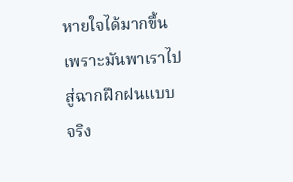หายใจได้มากขึ้น เพราะมันพาเราไปสู่ฉากฝึกฝนแบบจริง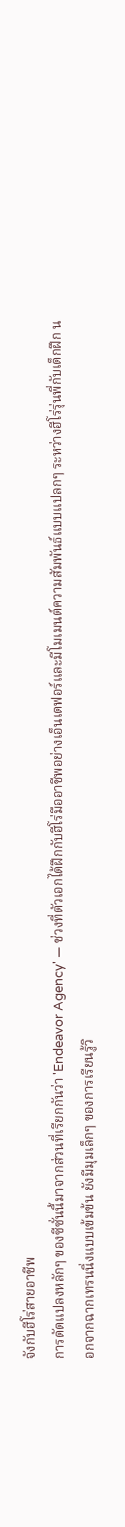จังกับฮีโร่สายอาชีพ
การดัดแปลงหลักๆ ของซีซั่นนี้มาจากส่วนที่เรียกกันว่า 'Endeavor Agency' — ช่วงที่ตัวเอกได้ฝึกกับฮีโร่มืออาชีพอย่างเอ็นเดฟอร์และมีโมเมนต์ความสัมพันธ์แบบแปลกๆ ระหว่างฮีโร่รุ่นพี่กับเด็กฝึก นอกจากฉากเทรนนิ่งแบบเข้มข้น ยังมีมุมเล็กๆ ของการเรียนรู้วิ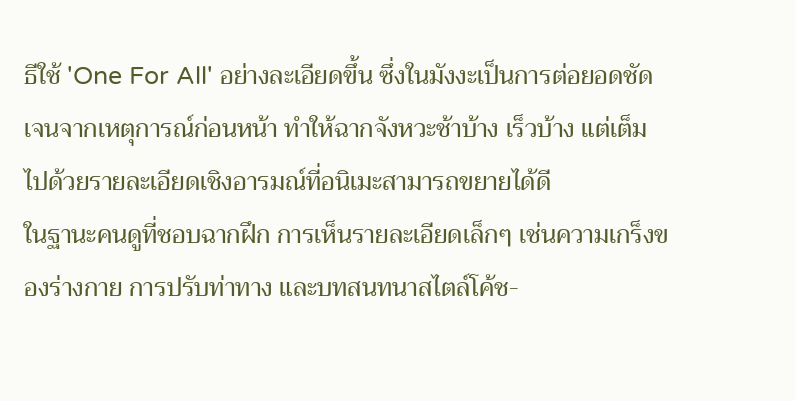ธีใช้ 'One For All' อย่างละเอียดขึ้น ซึ่งในมังงะเป็นการต่อยอดชัดเจนจากเหตุการณ์ก่อนหน้า ทำให้ฉากจังหวะช้าบ้าง เร็วบ้าง แต่เต็มไปด้วยรายละเอียดเชิงอารมณ์ที่อนิเมะสามารถขยายได้ดี
ในฐานะคนดูที่ชอบฉากฝึก การเห็นรายละเอียดเล็กๆ เช่นความเกร็งของร่างกาย การปรับท่าทาง และบทสนทนาสไตล์โค้ช-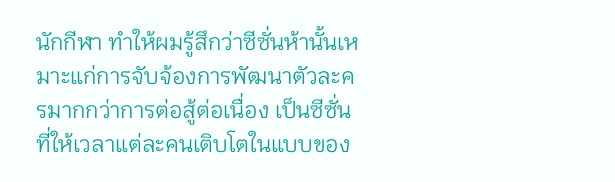นักกีฬา ทำให้ผมรู้สึกว่าซีซั่นห้านั้นเหมาะแก่การจับจ้องการพัฒนาตัวละครมากกว่าการต่อสู้ต่อเนื่อง เป็นซีซั่นที่ให้เวลาแต่ละคนเติบโตในแบบของ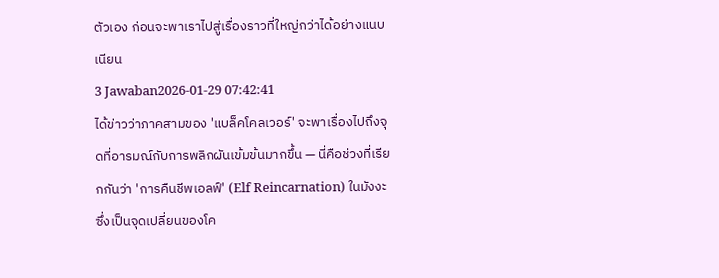ตัวเอง ก่อนจะพาเราไปสู่เรื่องราวที่ใหญ่กว่าได้อย่างแนบเนียน
3 Jawaban2026-01-29 07:42:41
ได้ข่าวว่าภาคสามของ 'แบล็คโคลเวอร์' จะพาเรื่องไปถึงจุดที่อารมณ์กับการพลิกผันเข้มข้นมากขึ้น — นี่คือช่วงที่เรียกกันว่า 'การคืนชีพเอลฟ์' (Elf Reincarnation) ในมังงะ ซึ่งเป็นจุดเปลี่ยนของโค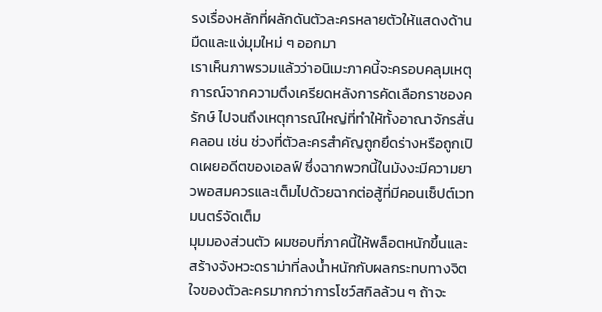รงเรื่องหลักที่ผลักดันตัวละครหลายตัวให้แสดงด้านมืดและแง่มุมใหม่ ๆ ออกมา
เราเห็นภาพรวมแล้วว่าอนิเมะภาคนี้จะครอบคลุมเหตุการณ์จากความตึงเครียดหลังการคัดเลือกราชองครักษ์ ไปจนถึงเหตุการณ์ใหญ่ที่ทำให้ทั้งอาณาจักรสั่นคลอน เช่น ช่วงที่ตัวละครสำคัญถูกยึดร่างหรือถูกเปิดเผยอดีตของเอลฟ์ ซึ่งฉากพวกนี้ในมังงะมีความยาวพอสมควรและเต็มไปด้วยฉากต่อสู้ที่มีคอนเซ็ปต์เวทมนตร์จัดเต็ม
มุมมองส่วนตัว ผมชอบที่ภาคนี้ให้พล็อตหนักขึ้นและสร้างจังหวะดราม่าที่ลงน้ำหนักกับผลกระทบทางจิตใจของตัวละครมากกว่าการโชว์สกิลล้วน ๆ ถ้าจะ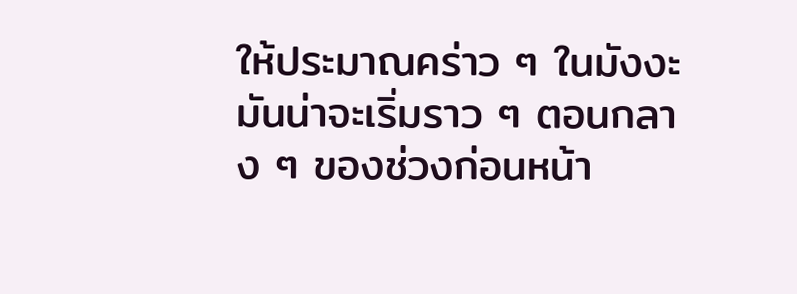ให้ประมาณคร่าว ๆ ในมังงะ มันน่าจะเริ่มราว ๆ ตอนกลาง ๆ ของช่วงก่อนหน้า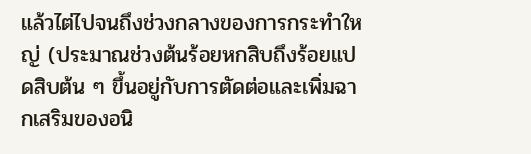แล้วไต่ไปจนถึงช่วงกลางของการกระทำใหญ่ (ประมาณช่วงต้นร้อยหกสิบถึงร้อยแปดสิบต้น ๆ ขึ้นอยู่กับการตัดต่อและเพิ่มฉากเสริมของอนิ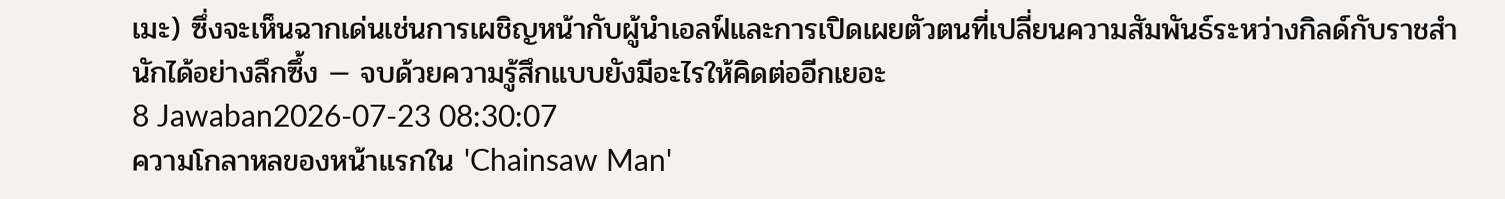เมะ) ซึ่งจะเห็นฉากเด่นเช่นการเผชิญหน้ากับผู้นำเอลฟ์และการเปิดเผยตัวตนที่เปลี่ยนความสัมพันธ์ระหว่างกิลด์กับราชสำนักได้อย่างลึกซึ้ง — จบด้วยความรู้สึกแบบยังมีอะไรให้คิดต่ออีกเยอะ
8 Jawaban2026-07-23 08:30:07
ความโกลาหลของหน้าแรกใน 'Chainsaw Man'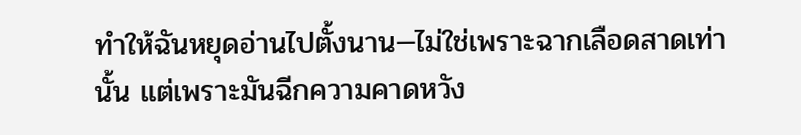ทำให้ฉันหยุดอ่านไปตั้งนาน—ไม่ใช่เพราะฉากเลือดสาดเท่านั้น แต่เพราะมันฉีกความคาดหวัง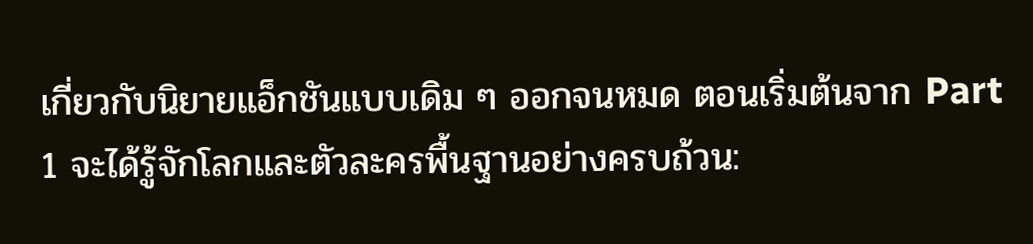เกี่ยวกับนิยายแอ็กชันแบบเดิม ๆ ออกจนหมด ตอนเริ่มต้นจาก Part 1 จะได้รู้จักโลกและตัวละครพื้นฐานอย่างครบถ้วน: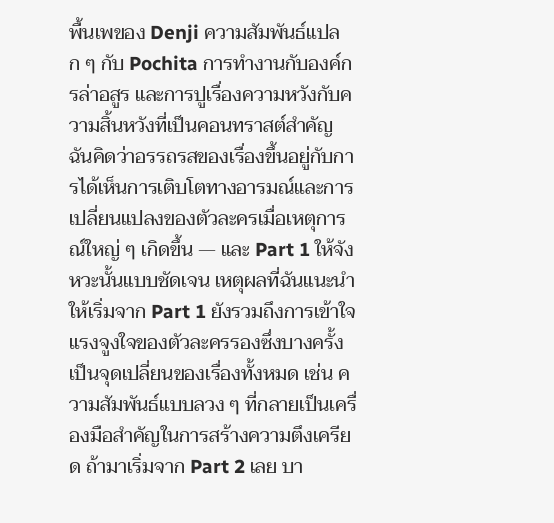พื้นเพของ Denji ความสัมพันธ์แปลก ๆ กับ Pochita การทำงานกับองค์กรล่าอสูร และการปูเรื่องความหวังกับความสิ้นหวังที่เป็นคอนทราสต์สำคัญ ฉันคิดว่าอรรถรสของเรื่องขึ้นอยู่กับการได้เห็นการเติบโตทางอารมณ์และการเปลี่ยนแปลงของตัวละครเมื่อเหตุการณ์ใหญ่ ๆ เกิดขึ้น — และ Part 1 ให้จังหวะนั้นแบบชัดเจน เหตุผลที่ฉันแนะนำให้เริ่มจาก Part 1 ยังรวมถึงการเข้าใจแรงจูงใจของตัวละครรองซึ่งบางครั้งเป็นจุดเปลี่ยนของเรื่องทั้งหมด เช่น ความสัมพันธ์แบบลวง ๆ ที่กลายเป็นเครื่องมือสำคัญในการสร้างความตึงเครียด ถ้ามาเริ่มจาก Part 2 เลย บา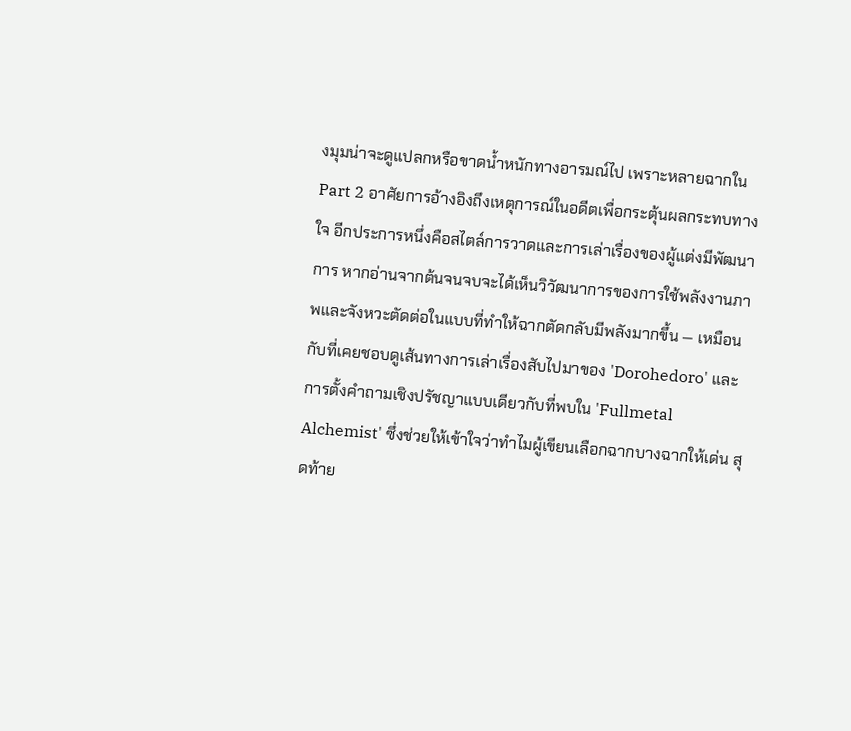งมุมน่าจะดูแปลกหรือขาดน้ำหนักทางอารมณ์ไป เพราะหลายฉากใน Part 2 อาศัยการอ้างอิงถึงเหตุการณ์ในอดีตเพื่อกระตุ้นผลกระทบทางใจ อีกประการหนึ่งคือสไตล์การวาดและการเล่าเรื่องของผู้แต่งมีพัฒนาการ หากอ่านจากต้นจนจบจะได้เห็นวิวัฒนาการของการใช้พลังงานภาพและจังหวะตัดต่อในแบบที่ทำให้ฉากตัดกลับมีพลังมากขึ้น — เหมือนกับที่เคยชอบดูเส้นทางการเล่าเรื่องสับไปมาของ 'Dorohedoro' และการตั้งคำถามเชิงปรัชญาแบบเดียวกับที่พบใน 'Fullmetal Alchemist' ซึ่งช่วยให้เข้าใจว่าทำไมผู้เขียนเลือกฉากบางฉากให้เด่น สุดท้าย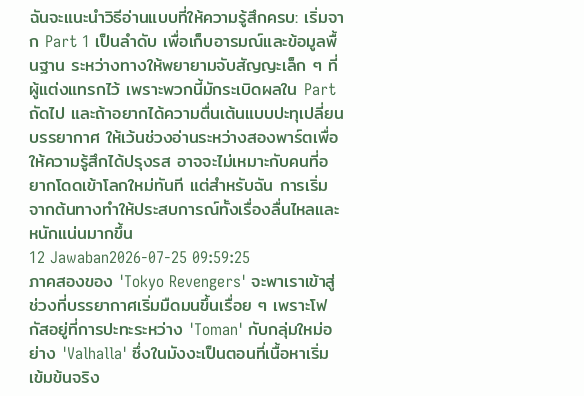ฉันจะแนะนำวิธีอ่านแบบที่ให้ความรู้สึกครบ: เริ่มจาก Part 1 เป็นลำดับ เพื่อเก็บอารมณ์และข้อมูลพื้นฐาน ระหว่างทางให้พยายามจับสัญญะเล็ก ๆ ที่ผู้แต่งแทรกไว้ เพราะพวกนี้มักระเบิดผลใน Part ถัดไป และถ้าอยากได้ความตื่นเต้นแบบปะทุเปลี่ยนบรรยากาศ ให้เว้นช่วงอ่านระหว่างสองพาร์ตเพื่อให้ความรู้สึกได้ปรุงรส อาจจะไม่เหมาะกับคนที่อยากโดดเข้าโลกใหม่ทันที แต่สำหรับฉัน การเริ่มจากต้นทางทำให้ประสบการณ์ทั้งเรื่องลื่นไหลและหนักแน่นมากขึ้น
12 Jawaban2026-07-25 09:59:25
ภาคสองของ 'Tokyo Revengers' จะพาเราเข้าสู่ช่วงที่บรรยากาศเริ่มมืดมนขึ้นเรื่อย ๆ เพราะโฟกัสอยู่ที่การปะทะระหว่าง 'Toman' กับกลุ่มใหม่อย่าง 'Valhalla' ซึ่งในมังงะเป็นตอนที่เนื้อหาเริ่มเข้มข้นจริง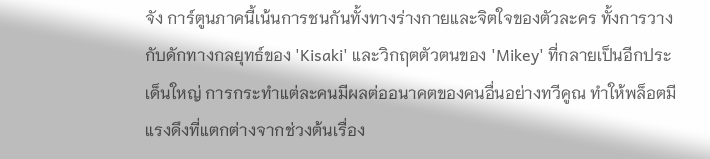จัง การ์ตูนภาคนี้เน้นการชนกันทั้งทางร่างกายและจิตใจของตัวละคร ทั้งการวางกับดักทางกลยุทธ์ของ 'Kisaki' และวิกฤตตัวตนของ 'Mikey' ที่กลายเป็นอีกประเด็นใหญ่ การกระทำแต่ละคนมีผลต่ออนาคตของคนอื่นอย่างทวีคูณ ทำให้พล็อตมีแรงดึงที่แตกต่างจากช่วงต้นเรื่อง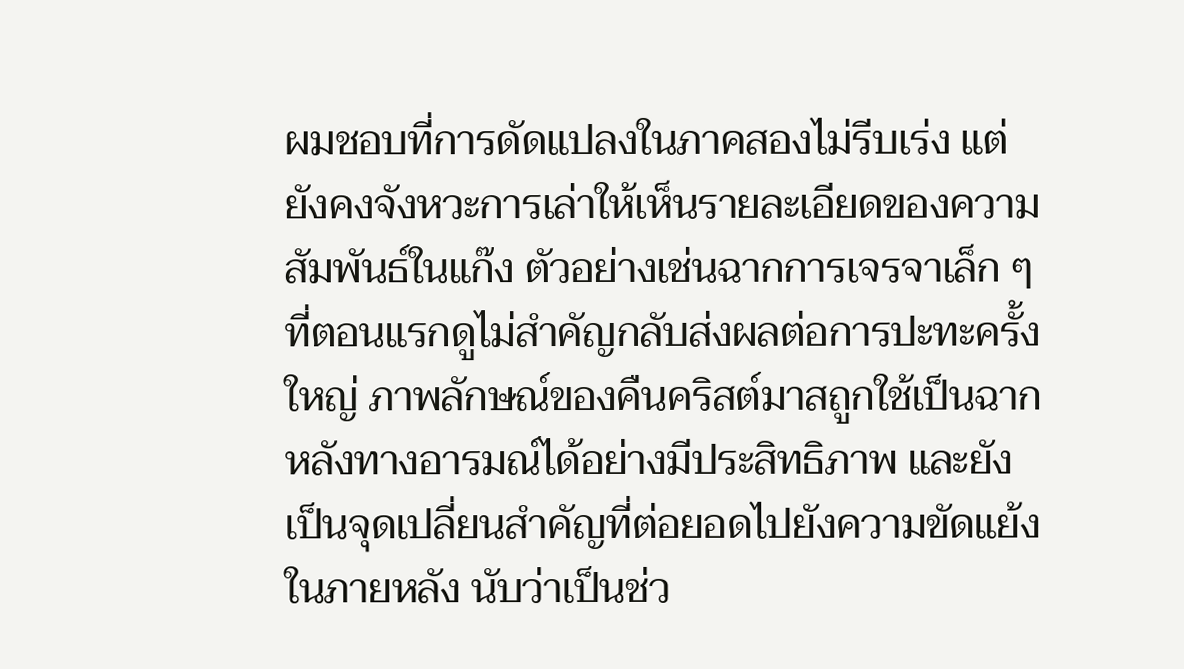ผมชอบที่การดัดแปลงในภาคสองไม่รีบเร่ง แต่ยังคงจังหวะการเล่าให้เห็นรายละเอียดของความสัมพันธ์ในแก๊ง ตัวอย่างเช่นฉากการเจรจาเล็ก ๆ ที่ตอนแรกดูไม่สำคัญกลับส่งผลต่อการปะทะครั้งใหญ่ ภาพลักษณ์ของคืนคริสต์มาสถูกใช้เป็นฉากหลังทางอารมณ์ได้อย่างมีประสิทธิภาพ และยังเป็นจุดเปลี่ยนสำคัญที่ต่อยอดไปยังความขัดแย้งในภายหลัง นับว่าเป็นช่ว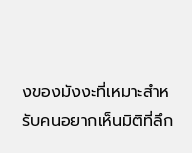งของมังงะที่เหมาะสำหรับคนอยากเห็นมิติที่ลึก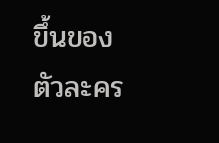ขึ้นของตัวละคร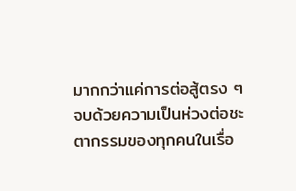มากกว่าแค่การต่อสู้ตรง ๆ จบด้วยความเป็นห่วงต่อชะตากรรมของทุกคนในเรื่อ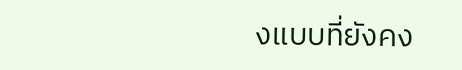งแบบที่ยังคง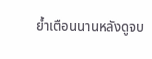ย้ำเตือนนานหลังดูจบ